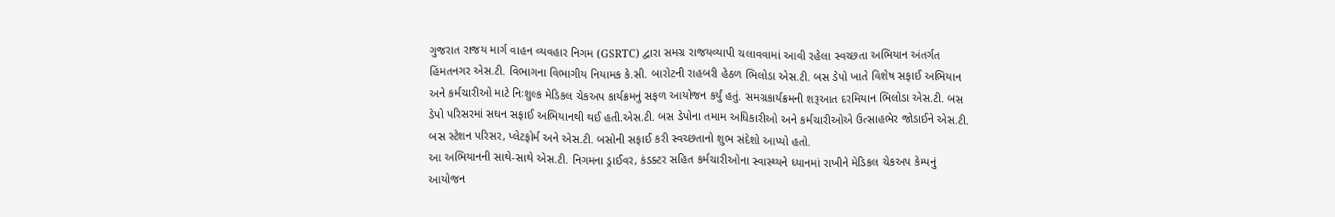ગુજરાત રાજય માર્ગ વાહન વ્યવહાર નિગમ (GSRTC) દ્વારા સમગ્ર રાજયવ્યાપી ચલાવવામાં આવી રહેલા સ્વચ્છતા અભિયાન અંતર્ગત હિંમતનગર એસ.ટી. વિભાગના વિભાગીય નિયામક કે.સી. બારોટની રાહબરી હેઠળ ભિલોડા એસ.ટી. બસ ડેપો ખાતે વિશેષ સફાઈ અભિયાન અને કર્મચારીઓ માટે નિઃશુલ્ક મેડિકલ ચેકઅપ કાર્યક્રમનું સફળ આયોજન કર્યું હતું. સમગ્રકાર્યક્રમની શરૂઆત દરમિયાન ભિલોડા એસ.ટી. બસ ડેપો પરિસરમાં સઘન સફાઈ અભિયાનથી થઈ હતી.એસ.ટી. બસ ડેપોના તમામ અધિકારીઓ અને કર્મચારીઓએ ઉત્સાહભેર જોડાઈને એસ.ટી. બસ સ્ટેશન પરિસર, પ્લેટફોર્મ અને એસ.ટી. બસોની સફાઈ કરી સ્વચ્છતાનો શુભ સંદેશો આપ્યો હતો.
આ અભિયાનની સાથે-સાથે એસ.ટી. નિગમના ડ્રાઈવર, કંડક્ટર સહિત કર્મચારીઓના સ્વાસ્થ્યને ધ્યાનમાં રાખીને મેડિકલ ચેકઅપ કેમ્પનું આયોજન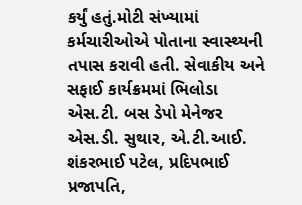કર્યું હતું.મોટી સંખ્યામાં કર્મચારીઓએ પોતાના સ્વાસ્થ્યની તપાસ કરાવી હતી. સેવાકીય અને સફાઈ કાર્યક્રમમાં ભિલોડા એસ.ટી. બસ ડેપો મેનેજર એસ.ડી. સુથાર, એ.ટી.આઈ. શંકરભાઈ પટેલ, પ્રદિપભાઈ પ્રજાપતિ,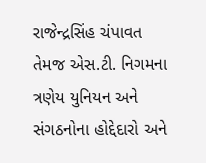રાજેન્દ્રસિંહ ચંપાવત તેમજ એસ.ટી. નિગમના ત્રણેય યુનિયન અને સંગઠનોના હોદ્દેદારો અને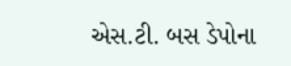એસ.ટી. બસ ડેપોના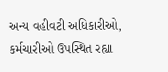અન્ય વહીવટી અધિકારીઓ, કર્મચારીઓ ઉપસ્થિત રહ્યા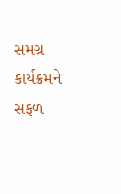સમગ્ર કાર્યક્રમને સફળ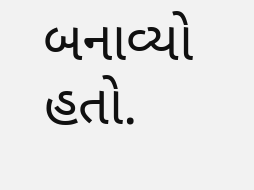બનાવ્યો હતો.